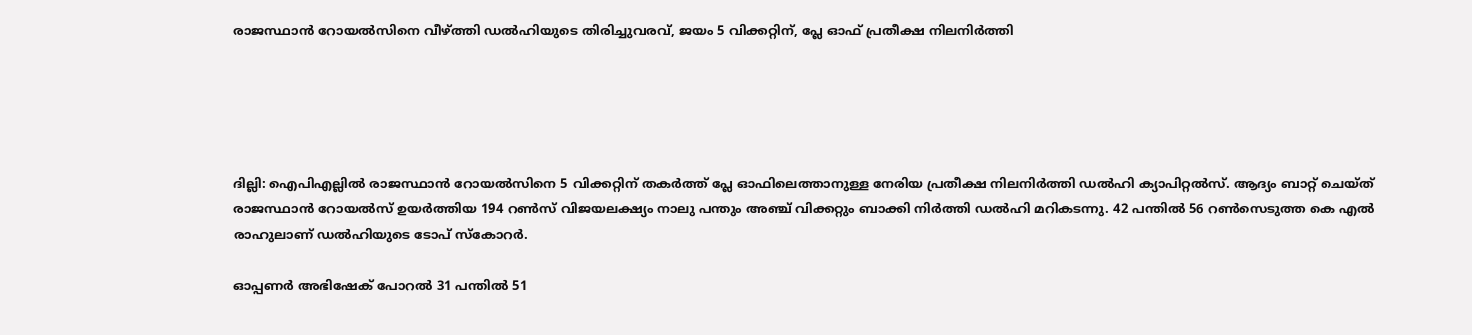രാജസ്ഥാൻ റോയല്‍സിനെ വീഴ്ത്തി ഡല്‍ഹിയുടെ തിരിച്ചുവരവ്, ജയം 5 വിക്കറ്റിന്, പ്ലേ ഓഫ് പ്രതീക്ഷ നിലനിര്‍ത്തി





ദില്ലി: ഐപിഎല്ലില്‍ രാജസ്ഥാന്‍ റോയല്‍സിനെ 5 വിക്കറ്റിന് തകര്‍ത്ത് പ്ലേ ഓഫിലെത്താനുള്ള നേരിയ പ്രതീക്ഷ നിലനിര്‍ത്തി ഡല്‍ഹി ക്യാപിറ്റല്‍സ്. ആദ്യം ബാറ്റ് ചെയ്ത് രാജസ്ഥാന്‍ റോയല്‍സ് ഉയര്‍ത്തിയ 194 റണ്‍സ് വിജയലക്ഷ്യം നാലു പന്തും അഞ്ച് വിക്കറ്റും ബാക്കി നിര്‍ത്തി ഡല്‍ഹി മറികടന്നു. 42 പന്തില്‍ 56 റണ്‍സെടുത്ത കെ എല്‍ രാഹുലാണ് ഡല്‍ഹിയുടെ ടോപ് സ്കോറര്‍.

ഓപ്പണര്‍ അഭിഷേക് പോറല്‍ 31 പന്തില്‍ 51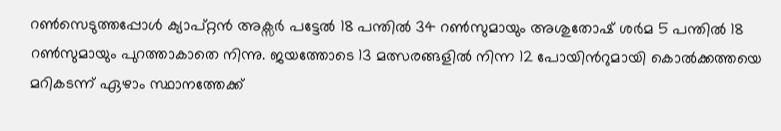റണ്‍സെടുത്തപ്പോള്‍ ക്യാപ്റ്റൻ അക്സര്‍ പട്ടേല്‍ 18 പന്തില്‍ 34 റണ്‍സുമായും അശുതോഷ് ശര്‍മ 5 പന്തില്‍ 18 റണ്‍സുമായും പുറത്താകാതെ നിന്നു. ജയത്തോടെ 13 മത്സരങ്ങളില്‍ നിന്ന 12 പോയിന്‍റുമായി കൊല്‍ക്കത്തയെ മറികടന്ന് ഏഴാം സ്ഥാനത്തേക്ക്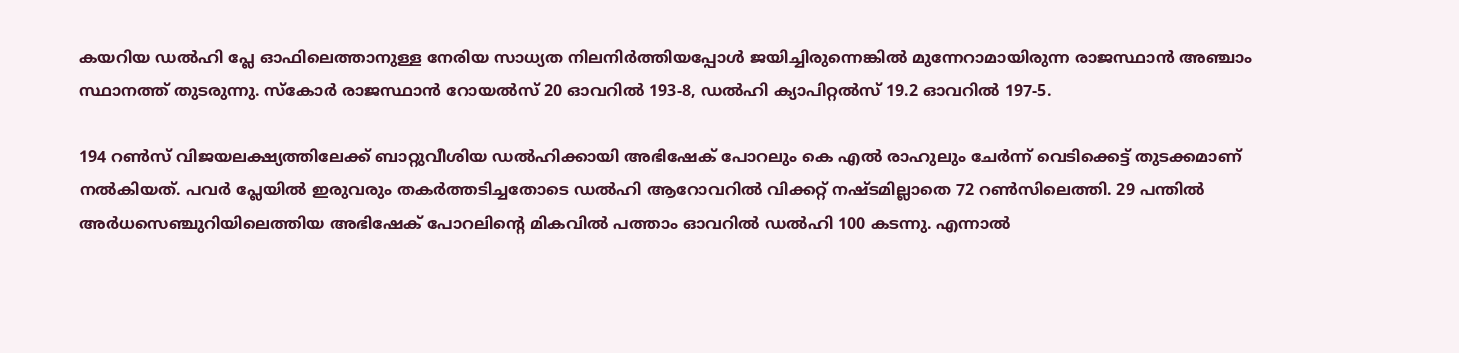കയറിയ ഡല്‍ഹി പ്ലേ ഓഫിലെത്താനുള്ള നേരിയ സാധ്യത നിലനിര്‍ത്തിയപ്പോള്‍ ജയിച്ചിരുന്നെങ്കില്‍ മുന്നേറാമായിരുന്ന രാജസ്ഥാന്‍ അഞ്ചാം സ്ഥാനത്ത് തുടരുന്നു. സ്കോര്‍ രാജസ്ഥാന്‍ റോയല്‍സ് 20 ഓവറില്‍ 193-8, ഡല്‍ഹി ക്യാപിറ്റല്‍സ് 19.2 ഓവറില്‍ 197-5.

194 റണ്‍സ് വിജയലക്ഷ്യത്തിലേക്ക് ബാറ്റുവീശിയ ഡല്‍ഹിക്കായി അഭിഷേക് പോറലും കെ എല്‍ രാഹുലും ചേര്‍ന്ന് വെടിക്കെട്ട് തുടക്കമാണ് നല്‍കിയത്. പവര്‍ പ്ലേയില്‍ ഇരുവരും തകര്‍ത്തടിച്ചതോടെ ഡല്‍ഹി ആറോവറില്‍ വിക്കറ്റ് നഷ്ടമില്ലാതെ 72 റണ്‍സിലെത്തി. 29 പന്തില്‍ അര്‍ധസെഞ്ചുറിയിലെത്തിയ അഭിഷേക് പോറലിന്‍റെ മികവില്‍ പത്താം ഓവറില്‍ ഡല്‍ഹി 100 കടന്നു. എന്നാല്‍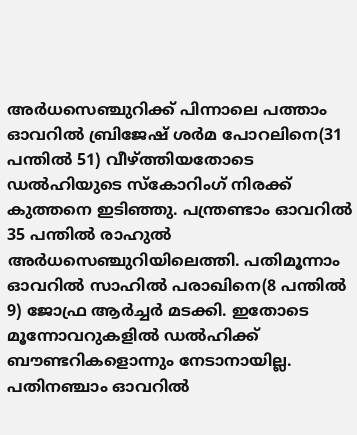അര്‍ധസെഞ്ചുറിക്ക് പിന്നാലെ പത്താം ഓവറില്‍ ബ്രിജേഷ് ശര്‍മ പോറലിനെ(31 പന്തില്‍ 51) വീഴ്ത്തിയതോടെ ഡല്‍ഹിയുടെ സ്കോറിംഗ് നിരക്ക് കുത്തനെ ഇടിഞ്ഞു. പന്ത്രണ്ടാം ഓവറില്‍ 35 പന്തില്‍ രാഹുല്‍ അര്‍ധസെഞ്ചുറിയിലെത്തി. പതിമൂന്നാം ഓവറില്‍ സാഹില്‍ പരാഖിനെ(8 പന്തില്‍ 9) ജോഫ്ര ആര്‍ച്ചര്‍ മടക്കി. ഇതോടെ മൂന്നോവറുകളില്‍ ഡല്‍ഹിക്ക് ബൗണ്ടറികളൊന്നും നേടാനായില്ല. പതിനഞ്ചാം ഓവറില്‍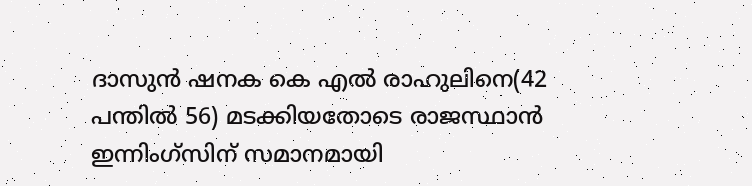ദാസുന്‍ ഷനക കെ എല്‍ രാഹുലിനെ(42 പന്തില്‍ 56) മടക്കിയതോടെ രാജസ്ഥാന്‍ ഇന്നിംഗ്സിന് സമാനമായി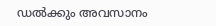ഡല്‍ക്കും അവസാനം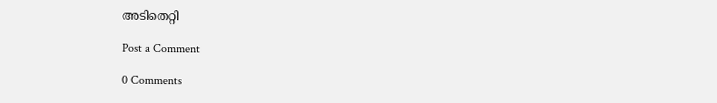അടിതെറ്റി

Post a Comment

0 Comments